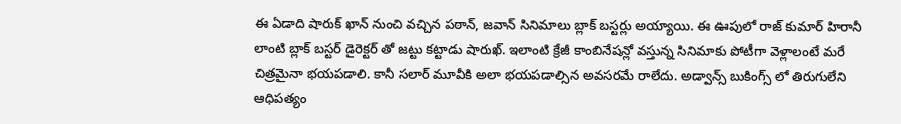ఈ ఏడాది షారుక్ ఖాన్ నుంచి వచ్చిన పఠాన్, జవాన్ సినిమాలు బ్లాక్ బస్టర్లు అయ్యాయి. ఈ ఊపులో రాజ్ కుమార్ హిరానీ లాంటి బ్లాక్ బస్టర్ డైరెక్టర్ తో జట్టు కట్టాడు షారుఖ్. ఇలాంటి క్రేజీ కాంబినేషన్లో వస్తున్న సినిమాకు పోటీగా వెళ్లాలంటే మరే చిత్రమైనా భయపడాలి. కానీ సలార్ మూవీకి అలా భయపడాల్సిన అవసరమే రాలేదు. అడ్వాన్స్ బుకింగ్స్ లో తిరుగులేని ఆధిపత్యం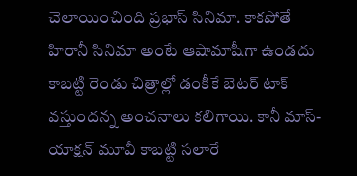చెలాయించింది ప్రభాస్ సినిమా. కాకపోతే హిరానీ సినిమా అంటే ఆషామాషీగా ఉండదు కాబట్టి రెండు చిత్రాల్లో డంకీకే బెటర్ టాక్ వస్తుందన్న అంచనాలు కలిగాయి. కానీ మాస్- యాక్షన్ మూవీ కాబట్టి సలారే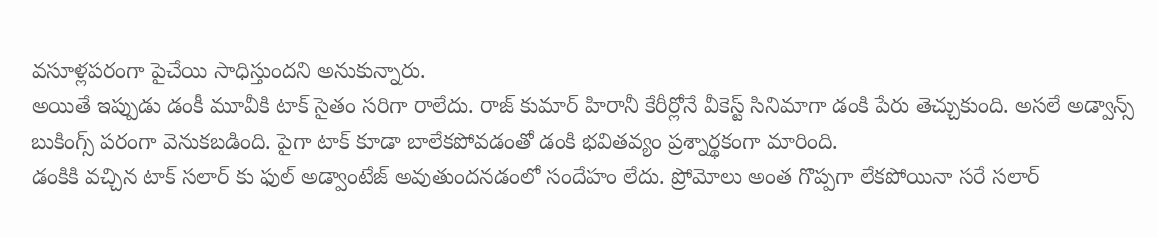వసూళ్లపరంగా పైచేయి సాధిస్తుందని అనుకున్నారు.
అయితే ఇప్పుడు డంకీ మూవీకి టాక్ సైతం సరిగా రాలేదు. రాజ్ కుమార్ హిరానీ కేరీర్లోనే వీకెస్ట్ సినిమాగా డంకి పేరు తెచ్చుకుంది. అసలే అడ్వాన్స్ బుకింగ్స్ పరంగా వెనుకబడింది. పైగా టాక్ కూడా బాలేకపోవడంతో డంకి భవితవ్యం ప్రశ్నార్థకంగా మారింది.
డంకికి వచ్చిన టాక్ సలార్ కు ఫుల్ అడ్వాంటేజ్ అవుతుందనడంలో సందేహం లేదు. ప్రోమోలు అంత గొప్పగా లేకపోయినా సరే సలార్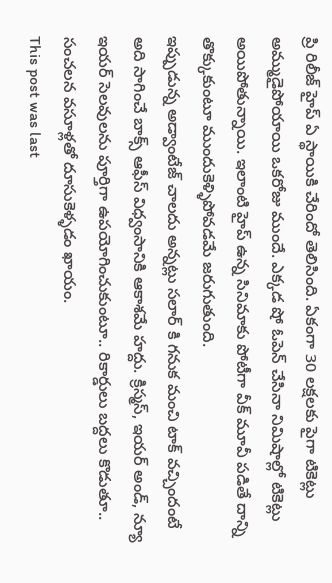ప్రి రిలీజ్ హైప్ ఏ స్థాయికి చేరిందో తెలిసింది. ఏకంగా 30 లక్షలకు పైగా టికెట్లు అమ్ముడైపోయాయి ఒకరోజు ముందే. ఎక్కడ షో ఓపెన్ చేసినా నిమిషాల్లో టికెట్లు అయిపోతున్నాయి. ఇలాంటి హైప్ ఉన్న సినిమాకు పోటీగా వీక్ మూవీ పడితే దాన్ని తొక్కుకుంటూ ముందుకెళ్ళిపోవడమే జరుగుతుంది.
ఇప్పుడున్న అడ్వాంటేజ్ చాలదు అన్నట్లు సలార్ కి గనుక మంచి టాక్ వచ్చిందంటే అది సాగించే బాక్స్ ఆఫీస్ విధ్వంసానికి ఆకాశమే హద్దు. క్రిస్మస్, ఇయర్ అండ్, న్యూ ఇయర్ సెలవులను పూర్తిగా ఉపయోగించుకుంటూ.. రికార్డులు బద్దలు కొడుతూ.. సంచలన వసూళ్లతో దూసుకెళ్ళడం ఖాయం.
This post was last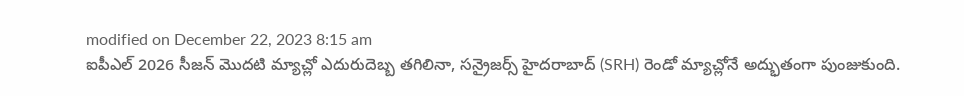modified on December 22, 2023 8:15 am
ఐపీఎల్ 2026 సీజన్ మొదటి మ్యాచ్లో ఎదురుదెబ్బ తగిలినా, సన్రైజర్స్ హైదరాబాద్ (SRH) రెండో మ్యాచ్లోనే అద్భుతంగా పుంజుకుంది.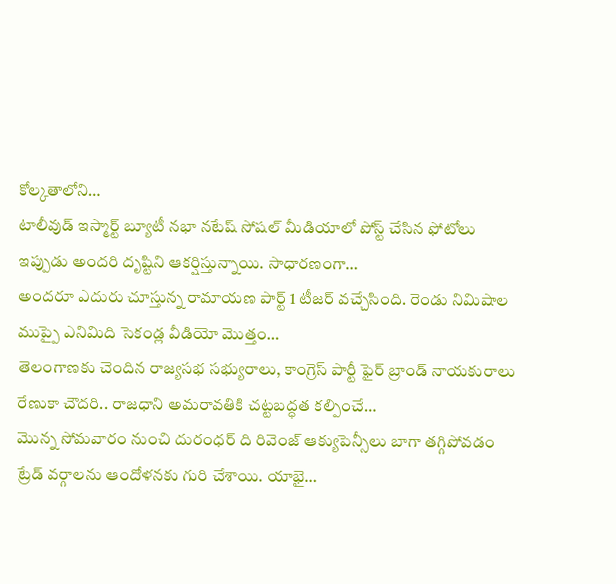కోల్కతాలోని…
టాలీవుడ్ ఇస్మార్ట్ బ్యూటీ నభా నటేష్ సోషల్ మీడియాలో పోస్ట్ చేసిన ఫోటోలు ఇప్పుడు అందరి దృష్టిని ఆకర్షిస్తున్నాయి. సాధారణంగా…
అందరూ ఎదురు చూస్తున్న రామాయణ పార్ట్ 1 టీజర్ వచ్చేసింది. రెండు నిమిషాల ముప్పై ఎనిమిది సెకండ్ల వీడియో మొత్తం…
తెలంగాణకు చెందిన రాజ్యసభ సభ్యురాలు, కాంగ్రెస్ పార్టీ ఫైర్ బ్రాండ్ నాయకురాలు రేణుకా చౌదరి.. రాజధాని అమరావతికి చట్టబద్ధత కల్పించే…
మొన్న సోమవారం నుంచి దురంధర్ ది రివెంజ్ ఆక్యుపెన్సీలు బాగా తగ్గిపోవడం ట్రేడ్ వర్గాలను ఆందోళనకు గురి చేశాయి. యాభై…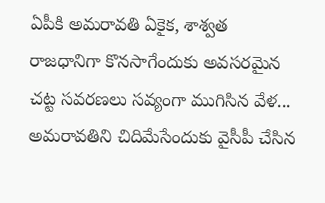ఏపీకి అమరావతి ఏకైక, శాశ్వత రాజధానిగా కొనసాగేందుకు అవసరమైన చట్ట సవరణలు సవ్యంగా ముగిసిన వేళ... అమరావతిని చిదిమేసేందుకు వైసీపీ చేసిన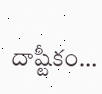దాష్టీకం…